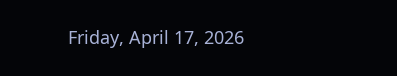Friday, April 17, 2026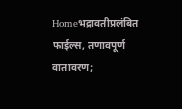Homeभद्रावतीप्रलंबित फाईल्स, तणावपूर्ण वातावरण;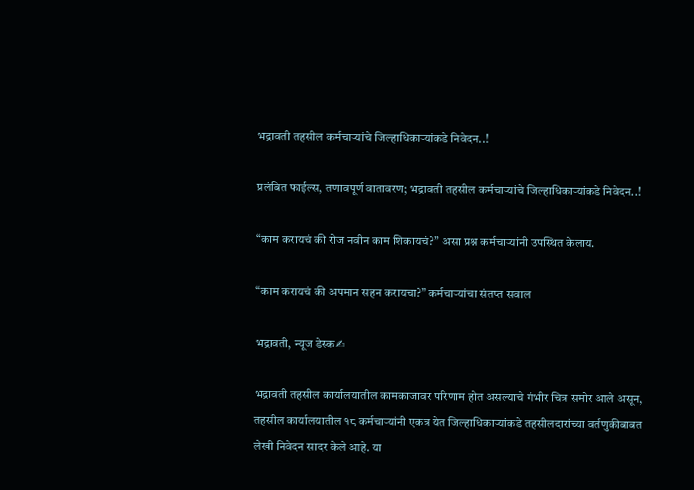भद्रावती तहसील कर्मचाऱ्यांचे जिल्हाधिकाऱ्यांकडे निवेदन..!

प्रलंबित फाईल्स, तणावपूर्ण वातावरण; भद्रावती तहसील कर्मचाऱ्यांचे जिल्हाधिकाऱ्यांकडे निवेदन..!

“काम करायचं की रोज नवीन काम शिकायचं?” असा प्रश्न कर्मचाऱ्यांनी उपस्थित केलाय.

“काम करायचं की अपमान सहन करायचा?” कर्मचाऱ्यांचा संतप्त सवाल

भद्रावती, न्यूज डेस्क✍

भद्रावती तहसील कार्यालयातील कामकाजावर परिणाम होत असल्याचे गंभीर चित्र समोर आले असून, तहसील कार्यालयातील १८ कर्मचाऱ्यांनी एकत्र येत जिल्हाधिकाऱ्यांकडे तहसीलदारांच्या वर्तणुकीबाबत लेखी निवेदन सादर केले आहे. या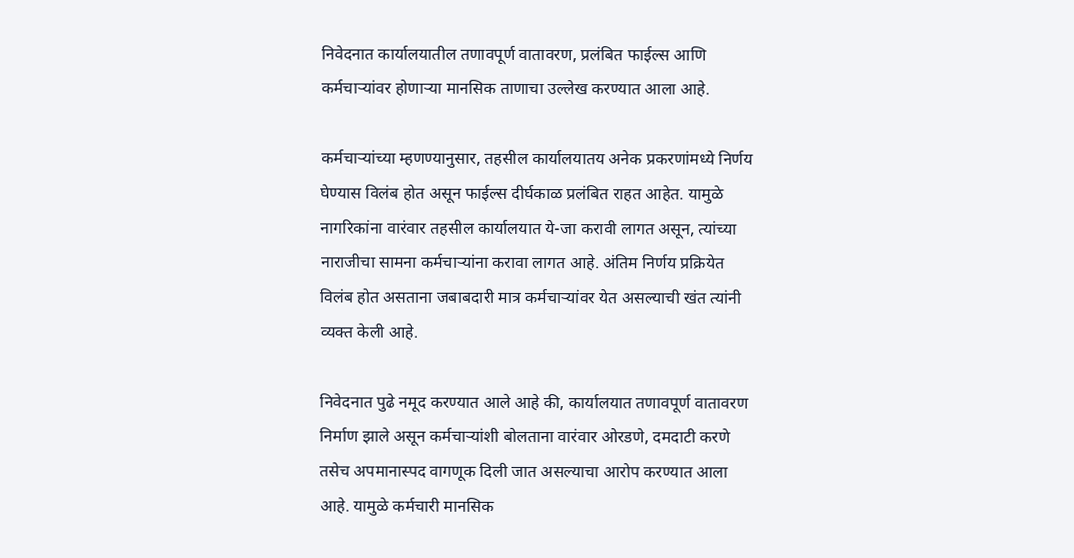निवेदनात कार्यालयातील तणावपूर्ण वातावरण, प्रलंबित फाईल्स आणि कर्मचाऱ्यांवर होणाऱ्या मानसिक ताणाचा उल्लेख करण्यात आला आहे.

कर्मचाऱ्यांच्या म्हणण्यानुसार, तहसील कार्यालयातय अनेक प्रकरणांमध्ये निर्णय घेण्यास विलंब होत असून फाईल्स दीर्घकाळ प्रलंबित राहत आहेत. यामुळे नागरिकांना वारंवार तहसील कार्यालयात ये-जा करावी लागत असून, त्यांच्या नाराजीचा सामना कर्मचाऱ्यांना करावा लागत आहे. अंतिम निर्णय प्रक्रियेत विलंब होत असताना जबाबदारी मात्र कर्मचाऱ्यांवर येत असल्याची खंत त्यांनी व्यक्त केली आहे.

निवेदनात पुढे नमूद करण्यात आले आहे की, कार्यालयात तणावपूर्ण वातावरण निर्माण झाले असून कर्मचाऱ्यांशी बोलताना वारंवार ओरडणे, दमदाटी करणे तसेच अपमानास्पद वागणूक दिली जात असल्याचा आरोप करण्यात आला आहे. यामुळे कर्मचारी मानसिक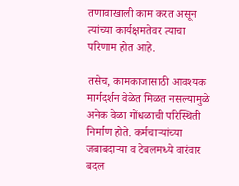तणावाखाली काम करत असून त्यांच्या कार्यक्षमतेवर त्याचा परिणाम होत आहे.

तसेच, कामकाजासाठी आवश्यक मार्गदर्शन वेळेत मिळत नसल्यामुळे अनेक वेळा गोंधळाची परिस्थिती निर्माण होते. कर्मचाऱ्यांच्या जबाबदाऱ्या व टेबलमध्ये वारंवार बदल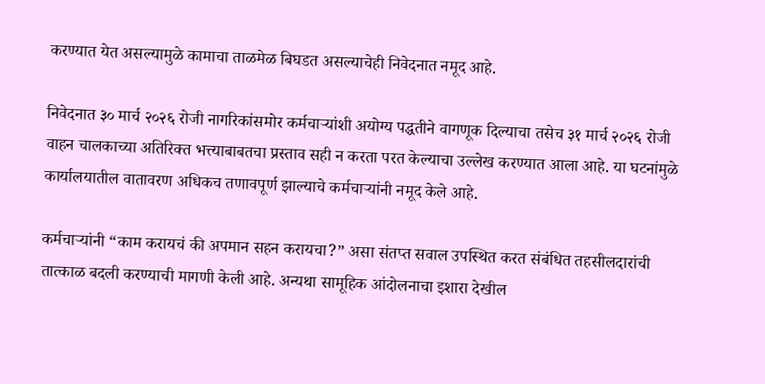करण्यात येत असल्यामुळे कामाचा ताळमेळ बिघडत असल्याचेही निवेदनात नमूद आहे.

निवेदनात ३० मार्च २०२६ रोजी नागरिकांसमोर कर्मचाऱ्यांशी अयोग्य पद्धतीने वागणूक दिल्याचा तसेच ३१ मार्च २०२६ रोजी वाहन चालकाच्या अतिरिक्त भत्त्याबाबतचा प्रस्ताव सही न करता परत केल्याचा उल्लेख करण्यात आला आहे. या घटनांमुळे कार्यालयातील वातावरण अधिकच तणावपूर्ण झाल्याचे कर्मचाऱ्यांनी नमूद केले आहे.

कर्मचाऱ्यांनी “काम करायचं की अपमान सहन करायचा?” असा संतप्त सवाल उपस्थित करत संबंधित तहसीलदारांची तात्काळ बदली करण्याची मागणी केली आहे. अन्यथा सामूहिक आंदोलनाचा इशारा देखील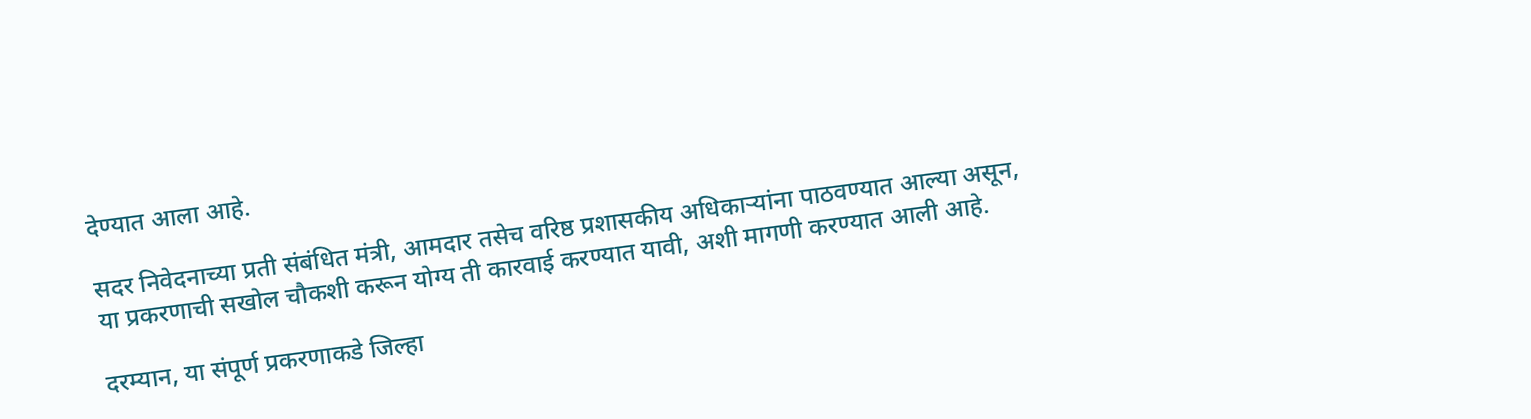देण्यात आला आहे.

सदर निवेदनाच्या प्रती संबंधित मंत्री, आमदार तसेच वरिष्ठ प्रशासकीय अधिकाऱ्यांना पाठवण्यात आल्या असून, या प्रकरणाची सखोल चौकशी करून योग्य ती कारवाई करण्यात यावी, अशी मागणी करण्यात आली आहे.

दरम्यान, या संपूर्ण प्रकरणाकडे जिल्हा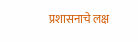प्रशासनाचे लक्ष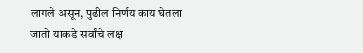लागले असून, पुढील निर्णय काय घेतला जातो याकडे सर्वांचे लक्ष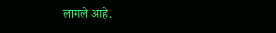लागले आहे.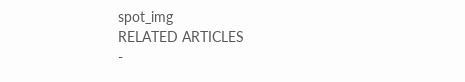spot_img
RELATED ARTICLES
-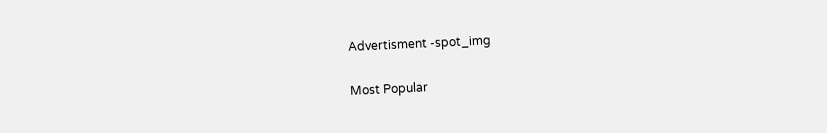Advertisment -spot_img

Most Popular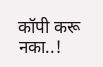कॉपी करू नका..!